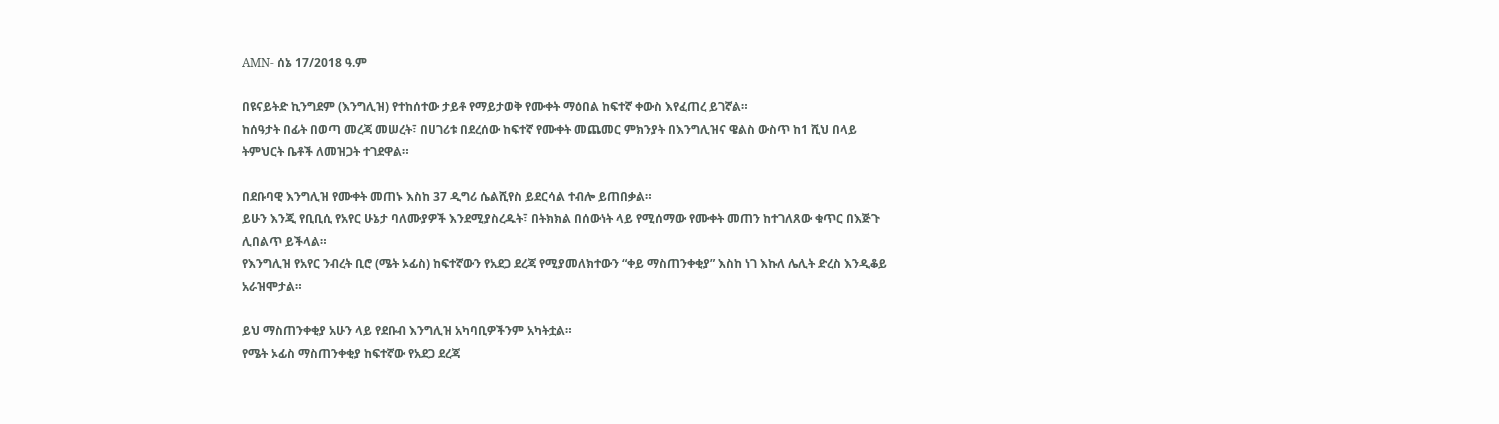AMN- ሰኔ 17/2018 ዓ.ም

በዩናይትድ ኪንግደም (እንግሊዝ) የተከሰተው ታይቶ የማይታወቅ የሙቀት ማዕበል ከፍተኛ ቀውስ እየፈጠረ ይገኛል።
ከሰዓታት በፊት በወጣ መረጃ መሠረት፣ በሀገሪቱ በደረሰው ከፍተኛ የሙቀት መጨመር ምክንያት በእንግሊዝና ዌልስ ውስጥ ከ1 ሺህ በላይ ትምህርት ቤቶች ለመዝጋት ተገደዋል።

በደቡባዊ እንግሊዝ የሙቀት መጠኑ እስከ 37 ዲግሪ ሴልሺየስ ይደርሳል ተብሎ ይጠበቃል።
ይሁን እንጂ የቢቢሲ የአየር ሁኔታ ባለሙያዎች እንደሚያስረዱት፣ በትክክል በሰውነት ላይ የሚሰማው የሙቀት መጠን ከተገለጸው ቁጥር በእጅጉ ሊበልጥ ይችላል።
የእንግሊዝ የአየር ንብረት ቢሮ (ሜት ኦፊስ) ከፍተኛውን የአደጋ ደረጃ የሚያመለክተውን “ቀይ ማስጠንቀቂያ” እስከ ነገ እኩለ ሌሊት ድረስ እንዲቆይ አራዝሞታል።

ይህ ማስጠንቀቂያ አሁን ላይ የደቡብ እንግሊዝ አካባቢዎችንም አካትቷል።
የሜት ኦፊስ ማስጠንቀቂያ ከፍተኛው የአደጋ ደረጃ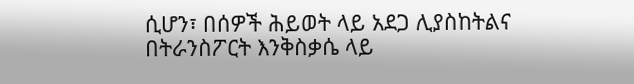ሲሆን፣ በሰዎች ሕይወት ላይ አደጋ ሊያስከትልና በትራንስፖርት እንቅስቃሴ ላይ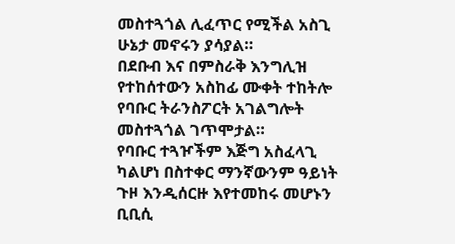መስተጓጎል ሊፈጥር የሚችል አስጊ ሁኔታ መኖሩን ያሳያል።
በደቡብ እና በምስራቅ እንግሊዝ የተከሰተውን አስከፊ ሙቀት ተከትሎ የባቡር ትራንስፖርት አገልግሎት መስተጓጎል ገጥሞታል።
የባቡር ተጓዦችም እጅግ አስፈላጊ ካልሆነ በስተቀር ማንኛውንም ዓይነት ጉዞ እንዲሰርዙ እየተመከሩ መሆኑን ቢቢሲ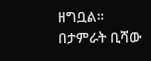ዘግቧል።
በታምራት ቢሻው